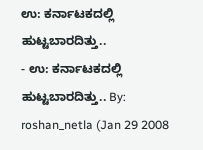ಉ: ಕರ್ನಾಟಕದಲ್ಲಿ ಹುಟ್ಟಬಾರದಿತ್ತು..
- ಉ: ಕರ್ನಾಟಕದಲ್ಲಿ ಹುಟ್ಟಬಾರದಿತ್ತು.. By: roshan_netla (Jan 29 2008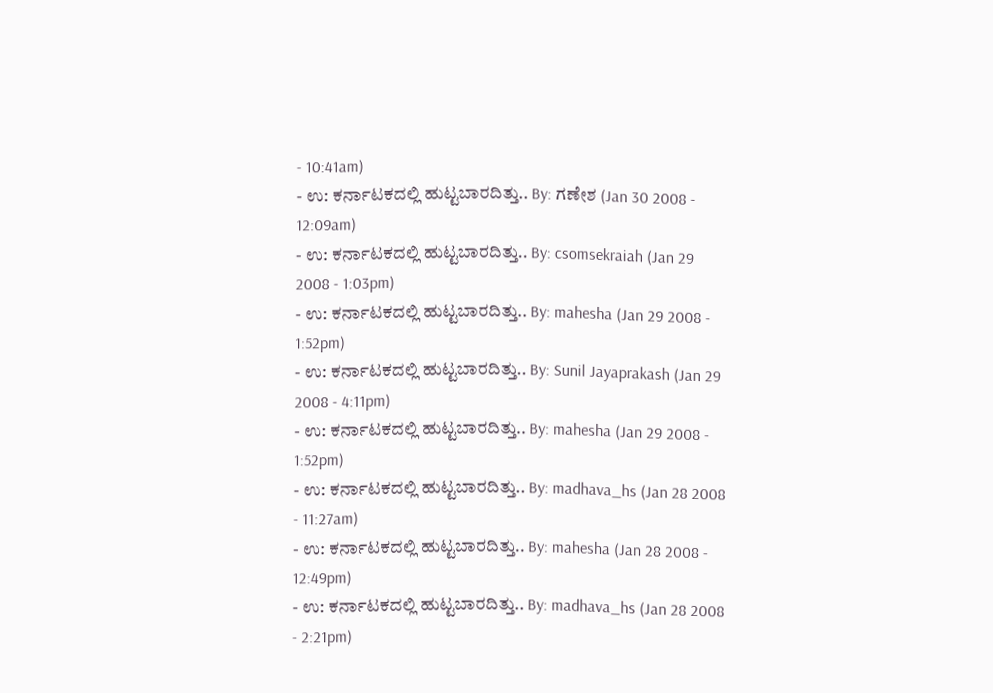- 10:41am)
- ಉ: ಕರ್ನಾಟಕದಲ್ಲಿ ಹುಟ್ಟಬಾರದಿತ್ತು.. By: ಗಣೇಶ (Jan 30 2008 - 12:09am)
- ಉ: ಕರ್ನಾಟಕದಲ್ಲಿ ಹುಟ್ಟಬಾರದಿತ್ತು.. By: csomsekraiah (Jan 29 2008 - 1:03pm)
- ಉ: ಕರ್ನಾಟಕದಲ್ಲಿ ಹುಟ್ಟಬಾರದಿತ್ತು.. By: mahesha (Jan 29 2008 - 1:52pm)
- ಉ: ಕರ್ನಾಟಕದಲ್ಲಿ ಹುಟ್ಟಬಾರದಿತ್ತು.. By: Sunil Jayaprakash (Jan 29 2008 - 4:11pm)
- ಉ: ಕರ್ನಾಟಕದಲ್ಲಿ ಹುಟ್ಟಬಾರದಿತ್ತು.. By: mahesha (Jan 29 2008 - 1:52pm)
- ಉ: ಕರ್ನಾಟಕದಲ್ಲಿ ಹುಟ್ಟಬಾರದಿತ್ತು.. By: madhava_hs (Jan 28 2008 - 11:27am)
- ಉ: ಕರ್ನಾಟಕದಲ್ಲಿ ಹುಟ್ಟಬಾರದಿತ್ತು.. By: mahesha (Jan 28 2008 - 12:49pm)
- ಉ: ಕರ್ನಾಟಕದಲ್ಲಿ ಹುಟ್ಟಬಾರದಿತ್ತು.. By: madhava_hs (Jan 28 2008 - 2:21pm)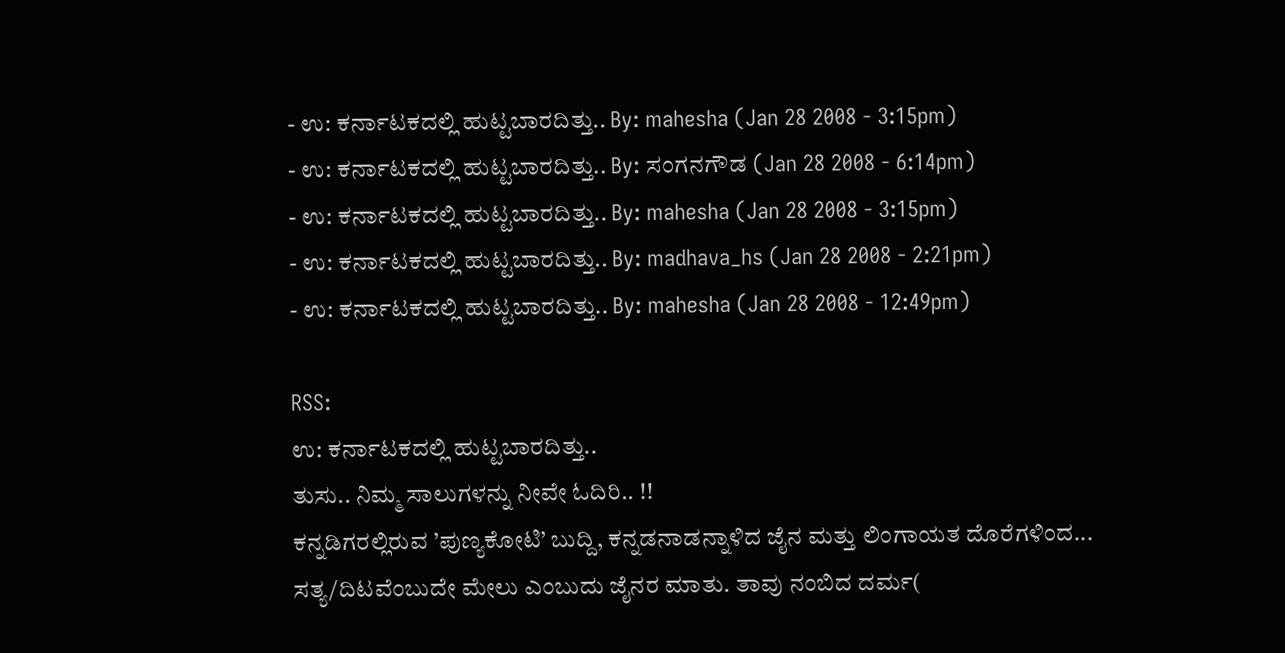- ಉ: ಕರ್ನಾಟಕದಲ್ಲಿ ಹುಟ್ಟಬಾರದಿತ್ತು.. By: mahesha (Jan 28 2008 - 3:15pm)
- ಉ: ಕರ್ನಾಟಕದಲ್ಲಿ ಹುಟ್ಟಬಾರದಿತ್ತು.. By: ಸಂಗನಗೌಡ (Jan 28 2008 - 6:14pm)
- ಉ: ಕರ್ನಾಟಕದಲ್ಲಿ ಹುಟ್ಟಬಾರದಿತ್ತು.. By: mahesha (Jan 28 2008 - 3:15pm)
- ಉ: ಕರ್ನಾಟಕದಲ್ಲಿ ಹುಟ್ಟಬಾರದಿತ್ತು.. By: madhava_hs (Jan 28 2008 - 2:21pm)
- ಉ: ಕರ್ನಾಟಕದಲ್ಲಿ ಹುಟ್ಟಬಾರದಿತ್ತು.. By: mahesha (Jan 28 2008 - 12:49pm)

RSS:
ಉ: ಕರ್ನಾಟಕದಲ್ಲಿ ಹುಟ್ಟಬಾರದಿತ್ತು..
ತುಸು.. ನಿಮ್ಮ ಸಾಲುಗಳನ್ನು ನೀವೇ ಓದಿರಿ.. !!
ಕನ್ನಡಿಗರಲ್ಲಿರುವ ’ಪುಣ್ಯಕೋಟಿ’ ಬುದ್ದಿ, ಕನ್ನಡನಾಡನ್ನಾಳಿದ ಜೈನ ಮತ್ತು ಲಿಂಗಾಯತ ದೊರೆಗಳಿಂದ...
ಸತ್ಯ/ದಿಟವೆಂಬುದೇ ಮೇಲು ಎಂಬುದು ಜೈನರ ಮಾತು. ತಾವು ನಂಬಿದ ದರ್ಮ(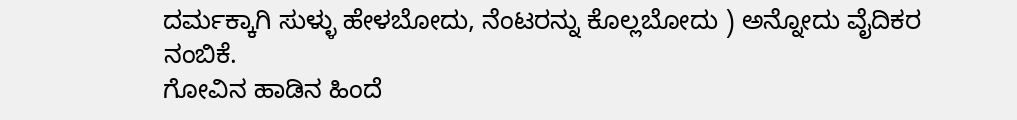ದರ್ಮಕ್ಕಾಗಿ ಸುಳ್ಳು ಹೇಳಬೋದು, ನೆಂಟರನ್ನು ಕೊಲ್ಲಬೋದು ) ಅನ್ನೋದು ವೈದಿಕರ ನಂಬಿಕೆ.
ಗೋವಿನ ಹಾಡಿನ ಹಿಂದೆ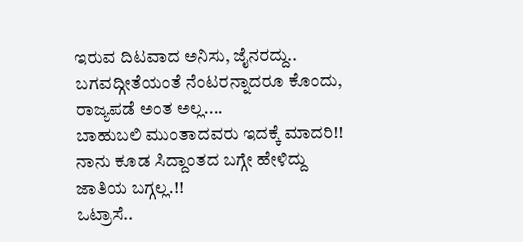ಇರುವ ದಿಟವಾದ ಅನಿಸು, ಜೈನರದ್ದು.. ಬಗವದ್ಗೀತೆಯಂತೆ ನೆಂಟರನ್ನಾದರೂ ಕೊಂದು, ರಾಜ್ಯಪಡೆ ಅಂತ ಅಲ್ಲ....
ಬಾಹುಬಲಿ ಮುಂತಾದವರು ಇದಕ್ಕೆ ಮಾದರಿ!!
ನಾನು ಕೂಡ ಸಿದ್ದಾಂತದ ಬಗ್ಗೇ ಹೇಳಿದ್ದು ಜಾತಿಯ ಬಗ್ಗಲ್ಲ.!!
ಒಟ್ರಾಸೆ..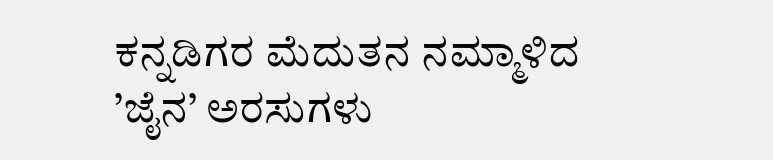ಕನ್ನಡಿಗರ ಮೆದುತನ ನಮ್ಮಾಳಿದ ’ಜೈನ’ ಅರಸುಗಳು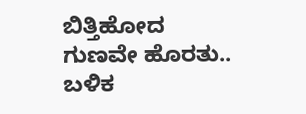ಬಿತ್ತಿಹೋದ ಗುಣವೇ ಹೊರತು.. ಬಳಿಕ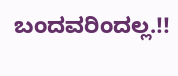ಬಂದವರಿಂದಲ್ಲ.!!